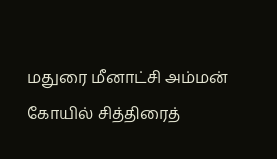மதுரை மீனாட்சி அம்மன் கோயில் சித்திரைத்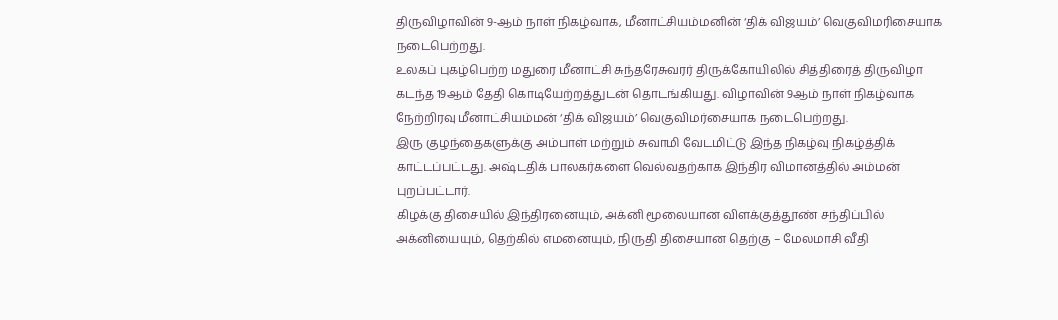திருவிழாவின் 9-ஆம் நாள் நிகழ்வாக, மீனாட்சியம்மனின் ‘திக் விஜயம்’ வெகுவிமரிசையாக நடைபெற்றது.
உலகப் புகழ்பெற்ற மதுரை மீனாட்சி சுந்தரேசுவரர் திருக்கோயிலில் சித்திரைத் திருவிழா கடந்த 19ஆம் தேதி கொடியேற்றத்துடன் தொடங்கியது. விழாவின் 9ஆம் நாள் நிகழ்வாக நேற்றிரவு மீனாட்சியம்மன் ‘திக் விஜயம்’ வெகுவிமர்சையாக நடைபெற்றது.
இரு குழந்தைகளுக்கு அம்பாள் மற்றும் சுவாமி வேடமிட்டு இந்த நிகழ்வு நிகழ்த்திக் காட்டப்பட்டது. அஷ்டதிக் பாலகர்களை வெல்வதற்காக இந்திர விமானத்தில் அம்மன் புறப்பட்டார்.
கிழக்கு திசையில் இந்திரனையும், அக்னி மூலையான விளக்குத்தூண் சந்திப்பில் அக்னியையும், தெற்கில் எமனையும், நிருதி திசையான தெற்கு – மேலமாசி வீதி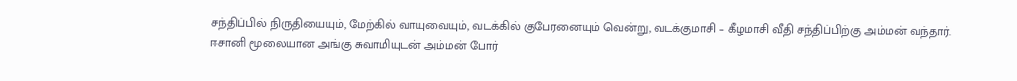சந்திப்பில் நிருதியையும், மேற்கில் வாயுவையும், வடக்கில் குபேரனையும் வென்று, வடக்குமாசி – கீழமாசி வீதி சந்திப்பிற்கு அம்மன் வந்தார்.
ஈசானி மூலையான அங்கு சுவாமியுடன் அம்மன் போர்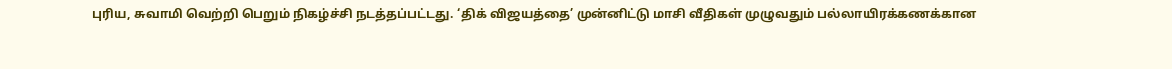புரிய, சுவாமி வெற்றி பெறும் நிகழ்ச்சி நடத்தப்பட்டது. ‘திக் விஜயத்தை’ முன்னிட்டு மாசி வீதிகள் முழுவதும் பல்லாயிரக்கணக்கான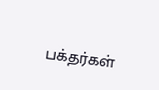பக்தர்கள்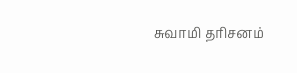சுவாமி தரிசனம்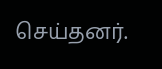செய்தனர்.